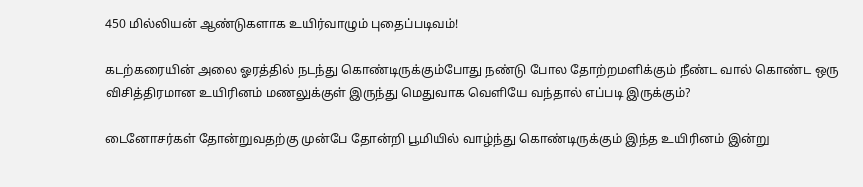450 மில்லியன் ஆண்டுகளாக உயிர்வாழும் புதைப்படிவம்!

கடற்கரையின் அலை ஓரத்தில் நடந்து கொண்டிருக்கும்போது நண்டு போல தோற்றமளிக்கும் நீண்ட வால் கொண்ட ஒரு விசித்திரமான உயிரினம் மணலுக்குள் இருந்து மெதுவாக வெளியே வந்தால் எப்படி இருக்கும்?

டைனோசர்கள் தோன்றுவதற்கு முன்பே தோன்றி பூமியில் வாழ்ந்து கொண்டிருக்கும் இந்த உயிரினம் இன்று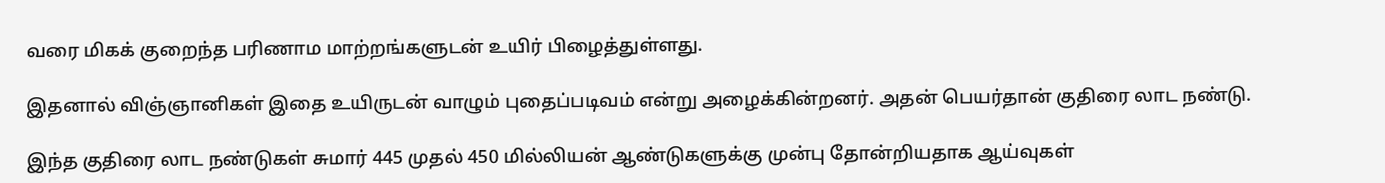வரை மிகக் குறைந்த பரிணாம மாற்றங்களுடன் உயிர் பிழைத்துள்ளது.

இதனால் விஞ்ஞானிகள் இதை உயிருடன் வாழும் புதைப்படிவம் என்று அழைக்கின்றனர். அதன் பெயர்தான் குதிரை லாட நண்டு.

இந்த குதிரை லாட நண்டுகள் சுமார் 445 முதல் 450 மில்லியன் ஆண்டுகளுக்கு முன்பு தோன்றியதாக ஆய்வுகள்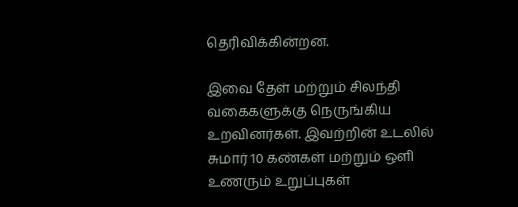தெரிவிக்கின்றன.

இவை தேள் மற்றும் சிலந்தி வகைகளுக்கு நெருங்கிய உறவினர்கள். இவற்றின் உடலில் சுமார் 10 கண்கள் மற்றும் ஒளி உணரும் உறுப்புகள்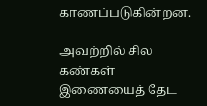காணப்படுகின்றன.

அவற்றில் சில கண்கள் இணையைத் தேட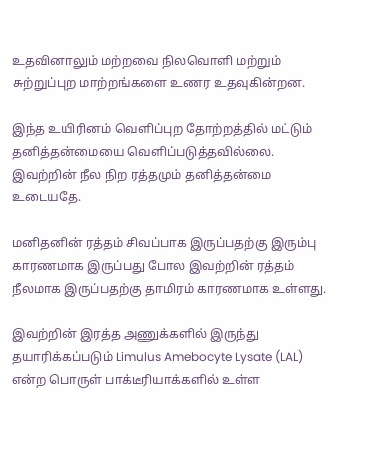உதவினாலும் மற்றவை நிலவொளி மற்றும் சுற்றுப்புற மாற்றங்களை உணர உதவுகின்றன.

இந்த உயிரினம் வெளிப்புற தோற்றத்தில் மட்டும் தனித்தன்மையை வெளிப்படுத்தவில்லை. இவற்றின் நீல நிற ரத்தமும் தனித்தன்மை உடையதே.

மனிதனின் ரத்தம் சிவப்பாக இருப்பதற்கு இரும்பு காரணமாக இருப்பது போல இவற்றின் ரத்தம் நீலமாக இருப்பதற்கு தாமிரம் காரணமாக உள்ளது.

இவற்றின் இரத்த அணுக்களில் இருந்து தயாரிக்கப்படும் Limulus Amebocyte Lysate (LAL) என்ற பொருள் பாக்டீரியாக்களில் உள்ள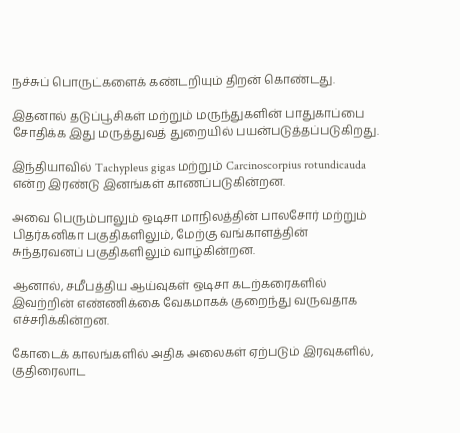நச்சுப் பொருட்களைக் கண்டறியும் திறன் கொண்டது.

இதனால் தடுப்பூசிகள் மற்றும் மருந்துகளின் பாதுகாப்பை சோதிக்க இது மருத்துவத் துறையில் பயன்படுத்தப்படுகிறது.

இந்தியாவில் Tachypleus gigas மற்றும் Carcinoscorpius rotundicauda என்ற இரண்டு இனங்கள் காணப்படுகின்றன.

அவை பெரும்பாலும் ஒடிசா மாநிலத்தின் பாலசோர் மற்றும் பிதர்கனிகா பகுதிகளிலும், மேற்கு வங்காளத்தின் சுந்தரவனப் பகுதிகளிலும் வாழ்கின்றன.

ஆனால், சமீபத்திய ஆய்வுகள் ஒடிசா கடற்கரைகளில் இவற்றின் எண்ணிக்கை வேகமாகக் குறைந்து வருவதாக எச்சரிக்கின்றன.

கோடைக் காலங்களில் அதிக அலைகள் ஏற்படும் இரவுகளில், குதிரைலாட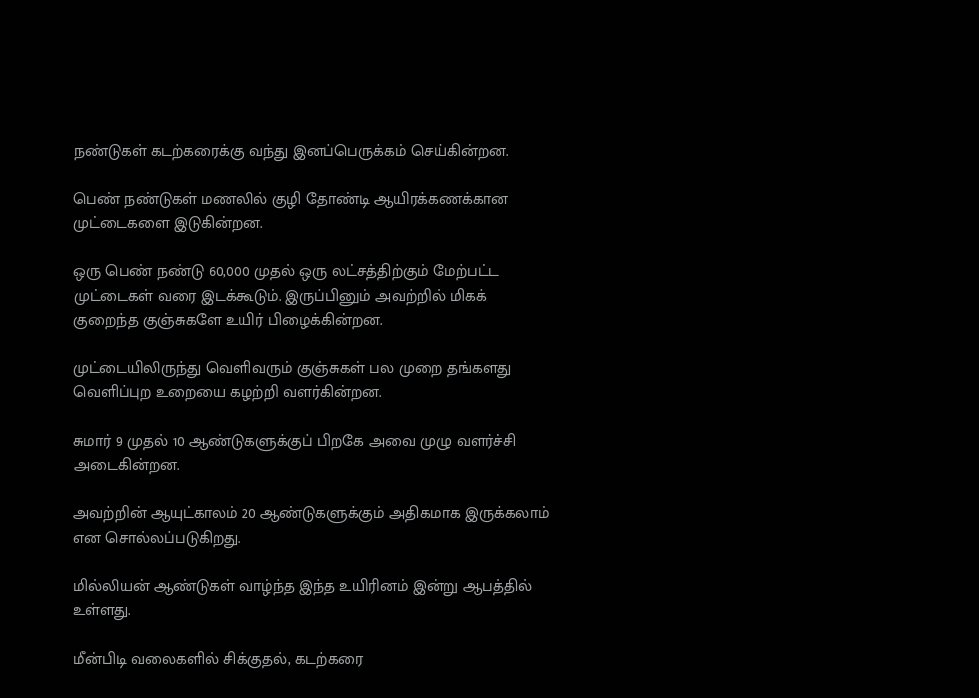நண்டுகள் கடற்கரைக்கு வந்து இனப்பெருக்கம் செய்கின்றன.

பெண் நண்டுகள் மணலில் குழி தோண்டி ஆயிரக்கணக்கான முட்டைகளை இடுகின்றன.

ஒரு பெண் நண்டு 60,000 முதல் ஒரு லட்சத்திற்கும் மேற்பட்ட முட்டைகள் வரை இடக்கூடும். இருப்பினும் அவற்றில் மிகக் குறைந்த குஞ்சுகளே உயிர் பிழைக்கின்றன.

முட்டையிலிருந்து வெளிவரும் குஞ்சுகள் பல முறை தங்களது வெளிப்புற உறையை கழற்றி வளர்கின்றன.

சுமார் 9 முதல் 10 ஆண்டுகளுக்குப் பிறகே அவை முழு வளர்ச்சி அடைகின்றன.

அவற்றின் ஆயுட்காலம் 20 ஆண்டுகளுக்கும் அதிகமாக இருக்கலாம் என சொல்லப்படுகிறது.

மில்லியன் ஆண்டுகள் வாழ்ந்த இந்த உயிரினம் இன்று ஆபத்தில் உள்ளது.

மீன்பிடி வலைகளில் சிக்குதல், கடற்கரை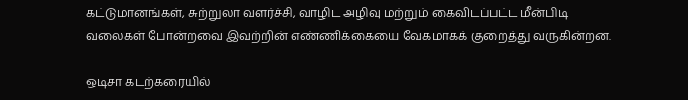கட்டுமானங்கள், சுற்றுலா வளர்ச்சி, வாழிட அழிவு மற்றும் கைவிடப்பட்ட மீன்பிடி வலைகள் போன்றவை இவற்றின் எண்ணிக்கையை வேகமாகக் குறைத்து வருகின்றன.

ஒடிசா கடற்கரையில்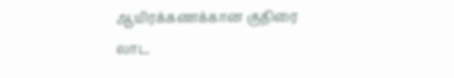ஆயிரக்கணக்கான குதிரை லாட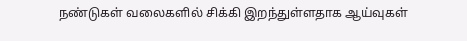நண்டுகள் வலைகளில் சிக்கி இறந்துள்ளதாக ஆய்வுகள்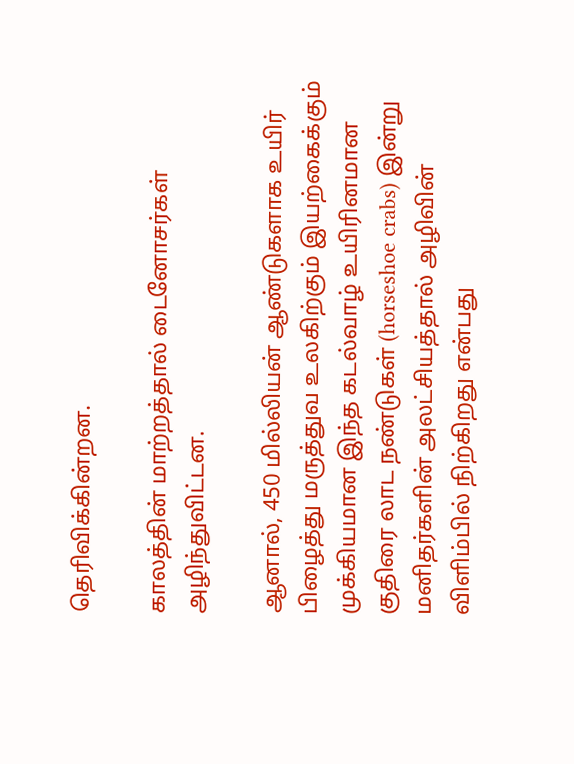தெரிவிக்கின்றன.

காலத்தின் மாற்றத்தால் டைனோசர்கள் அழிந்துவிட்டன.

ஆனால், 450 மில்லியன் ஆண்டுகளாக உயிர் பிழைத்து மருத்துவ உலகிற்கும் இயற்கைக்கும் முக்கியமான இந்த கடல்வாழ் உயிரினமான குதிரை லாட நண்டுகள் (horseshoe crabs) இன்று மனிதர்களின் அலட்சியத்தால் அழிவின் விளிம்பில் நிற்கிறது என்பது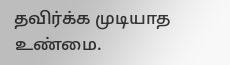தவிர்க்க முடியாத உண்மை.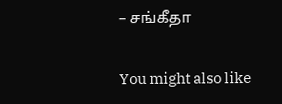– சங்கீதா

You might also like